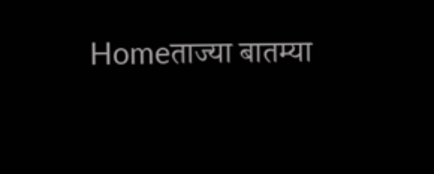Homeताज्या बातम्या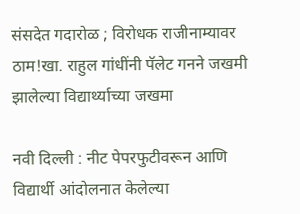संसदेत गदारोळ ; विरोधक राजीनाम्यावर ठाम!खा. राहुल गांधींनी पॅलेट गनने जखमी झालेल्या विद्यार्थ्याच्या जखमा

नवी दिल्ली : नीट पेपरफुटीवरून आणि विद्यार्थी आंदोलनात केलेल्या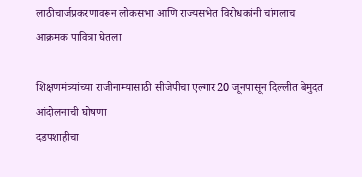लाठीचार्जप्रकरणावरून लोकसभा आणि राज्यसभेत विरोधकांनी चांगलाच आक्रमक पावित्रा घेतला

शिक्षणमंत्र्यांच्या राजीनाम्यासाठी सीजेपीचा एल्गार20 जूनपासून दिल्लीत बेमुदत आंदोलनाची घोषणा
दडपशाहीचा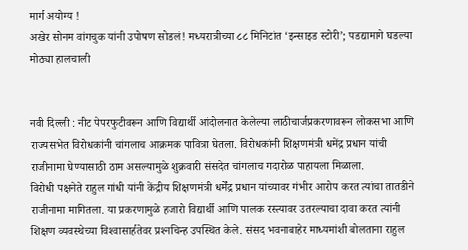मार्ग अयोग्य !
अखेर सोनम वांगचुक यांनी उपोषण सोडलं! मध्यरात्रीच्या ८८ मिनिटांत ‘इन्साइड स्टोरी’; पडद्यामागे घडल्या मोठ्या हालचाली


नवी दिल्ली : नीट पेपरफुटीवरून आणि विद्यार्थी आंदोलनात केलेल्या लाठीचार्जप्रकरणावरून लोकसभा आणि राज्यसभेत विरोधकांनी चांगलाच आक्रमक पावित्रा घेतला. विरोधकांनी शिक्षणमंत्री धमेंद्र प्रधान यांची राजीनामा घेण्यासाठी ठाम असल्यामुळे शुक्रवारी संसदेत चांगलाच गदारोळ पाहायला मिळाला.
विरोधी पक्षनेते राहुल गांधी यांनी केंद्रीय शिक्षणमंत्री धर्मेंद्र प्रधान यांच्यावर गंभीर आरोप करत त्यांचा तातडीने राजीनामा मागितला. या प्रकरणामुळे हजारो विद्यार्थी आणि पालक रस्त्यावर उतरल्याचा दावा करत त्यांनी शिक्षण व्यवस्थेच्या विश्‍वासार्हतेवर प्रश्‍नचिन्ह उपस्थित केले. संसद भवनाबाहेर माध्यमांशी बोलताना राहुल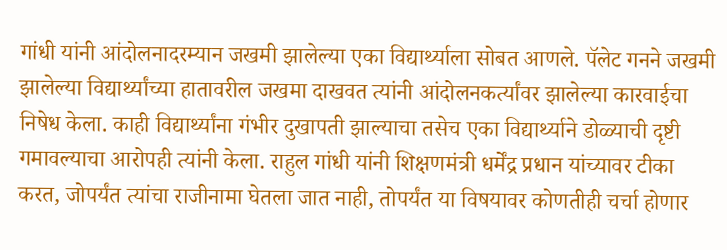गांधी यांनी आंदोलनादरम्यान जखमी झालेल्या एका विद्यार्थ्याला सोबत आणले. पॅलेट गनने जखमी झालेल्या विद्यार्थ्यांच्या हातावरील जखमा दाखवत त्यांनी आंदोलनकर्त्यांवर झालेल्या कारवाईचा निषेध केला. काही विद्यार्थ्यांना गंभीर दुखापती झाल्याचा तसेच एका विद्यार्थ्याने डोळ्याची दृष्टी गमावल्याचा आरोपही त्यांनी केला. राहुल गांधी यांनी शिक्षणमंत्री धर्मेंद्र प्रधान यांच्यावर टीका करत, जोपर्यंत त्यांचा राजीनामा घेतला जात नाही, तोपर्यंत या विषयावर कोणतीही चर्चा होणार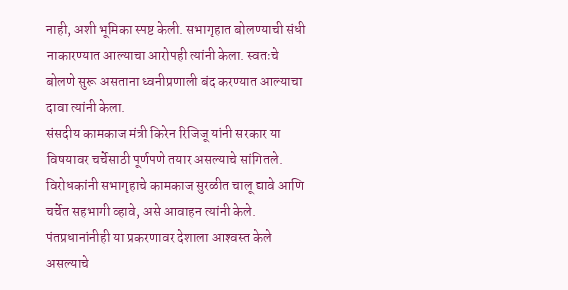नाही, अशी भूमिका स्पष्ट केली. सभागृहात बोलण्याची संधी नाकारण्यात आल्याचा आरोपही त्यांनी केला. स्वतःचे बोलणे सुरू असताना ध्वनीप्रणाली बंद करण्यात आल्याचा दावा त्यांनी केला.
संसदीय कामकाज मंत्री किरेन रिजिजू यांनी सरकार या विषयावर चर्चेसाठी पूर्णपणे तयार असल्याचे सांगितले. विरोधकांनी सभागृहाचे कामकाज सुरळीत चालू द्यावे आणि चर्चेत सहभागी व्हावे, असे आवाहन त्यांनी केले. पंतप्रधानांनीही या प्रकरणावर देशाला आश्‍वस्त केले असल्याचे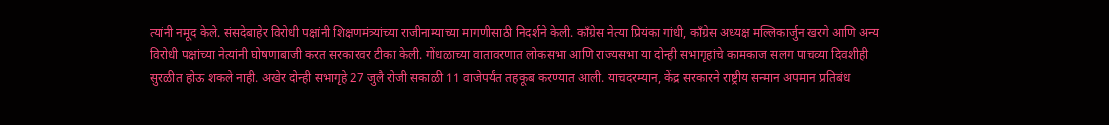त्यांनी नमूद केले. संसदेबाहेर विरोधी पक्षांनी शिक्षणमंत्र्यांच्या राजीनाम्याच्या मागणीसाठी निदर्शने केली. काँग्रेस नेत्या प्रियंका गांधी, काँग्रेस अध्यक्ष मल्लिकार्जुन खरगे आणि अन्य विरोधी पक्षांच्या नेत्यांनी घोषणाबाजी करत सरकारवर टीका केली. गोंधळाच्या वातावरणात लोकसभा आणि राज्यसभा या दोन्ही सभागृहांचे कामकाज सलग पाचव्या दिवशीही सुरळीत होऊ शकले नाही. अखेर दोन्ही सभागृहे 27 जुलै रोजी सकाळी 11 वाजेपर्यंत तहकूब करण्यात आली. याचदरम्यान, केंद्र सरकारने राष्ट्रीय सन्मान अपमान प्रतिबंध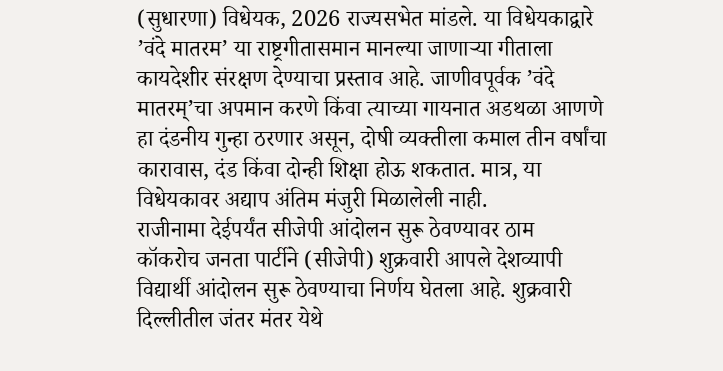(सुधारणा) विधेयक, 2026 राज्यसभेत मांडले. या विधेयकाद्वारे ’वंदे मातरम’ या राष्ट्रगीतासमान मानल्या जाणार्‍या गीताला कायदेशीर संरक्षण देण्याचा प्रस्ताव आहे. जाणीवपूर्वक ’वंदे मातरम्’चा अपमान करणे किंवा त्याच्या गायनात अडथळा आणणे हा दंडनीय गुन्हा ठरणार असून, दोषी व्यक्तीला कमाल तीन वर्षांचा कारावास, दंड किंवा दोन्ही शिक्षा होऊ शकतात. मात्र, या विधेयकावर अद्याप अंतिम मंजुरी मिळालेली नाही.
राजीनामा देईपर्यंत सीजेपी आंदोलन सुरू ठेवण्यावर ठाम
कॉकरोच जनता पार्टीने (सीजेपी) शुक्रवारी आपले देशव्यापी विद्यार्थी आंदोलन सुरू ठेवण्याचा निर्णय घेतला आहे. शुक्रवारी दिल्लीतील जंतर मंतर येथे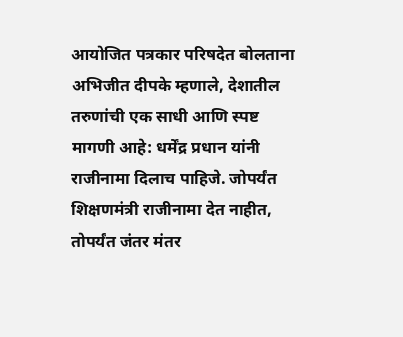आयोजित पत्रकार परिषदेत बोलताना अभिजीत दीपके म्हणाले, देशातील तरुणांची एक साधी आणि स्पष्ट मागणी आहे: धर्मेंद्र प्रधान यांनी राजीनामा दिलाच पाहिजे. जोपर्यंत शिक्षणमंत्री राजीनामा देत नाहीत, तोपर्यंत जंतर मंतर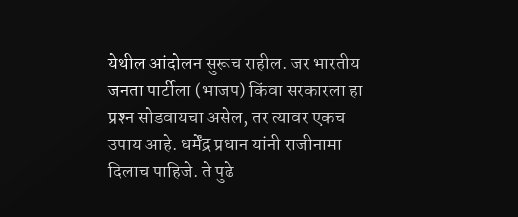येथील आंदोलन सुरूच राहील. जर भारतीय जनता पार्टीला (भाजप) किंवा सरकारला हा प्रश्‍न सोडवायचा असेल, तर त्यावर एकच उपाय आहे. धर्मेंद्र प्रधान यांनी राजीनामा दिलाच पाहिजे. ते पुढे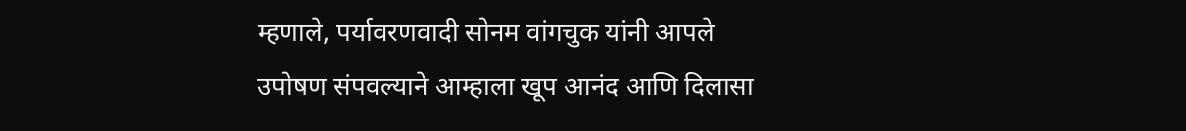म्हणाले, पर्यावरणवादी सोनम वांगचुक यांनी आपले उपोषण संपवल्याने आम्हाला खूप आनंद आणि दिलासा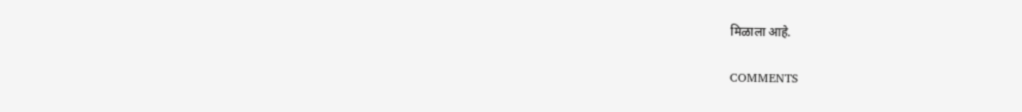मिळाला आहे.

COMMENTS